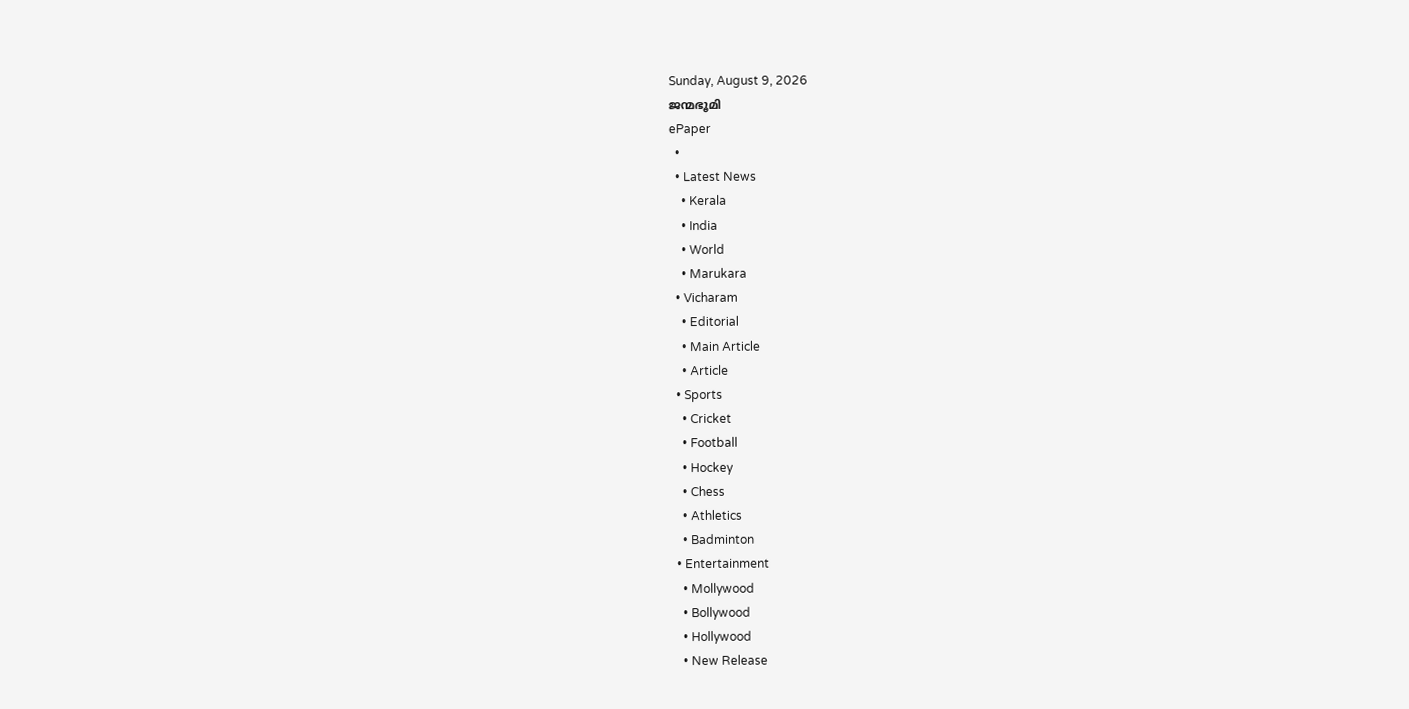Sunday, August 9, 2026
ജന്മഭൂമി
ePaper
  •
  • Latest News
    • Kerala
    • India
    • World
    • Marukara
  • Vicharam
    • Editorial
    • Main Article
    • Article
  • Sports
    • Cricket
    • Football
    • Hockey
    • Chess
    • Athletics
    • Badminton
  • Entertainment
    • Mollywood
    • Bollywood
    • Hollywood
    • New Release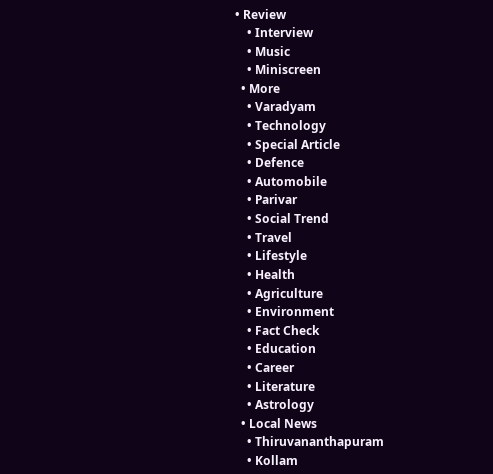• Review
    • Interview
    • Music
    • Miniscreen
  • More
    • Varadyam
    • Technology
    • Special Article
    • Defence
    • Automobile
    • Parivar
    • Social Trend
    • Travel
    • Lifestyle
    • Health
    • Agriculture
    • Environment
    • Fact Check
    • Education
    • Career
    • Literature
    • Astrology
  • Local News
    • Thiruvananthapuram
    • Kollam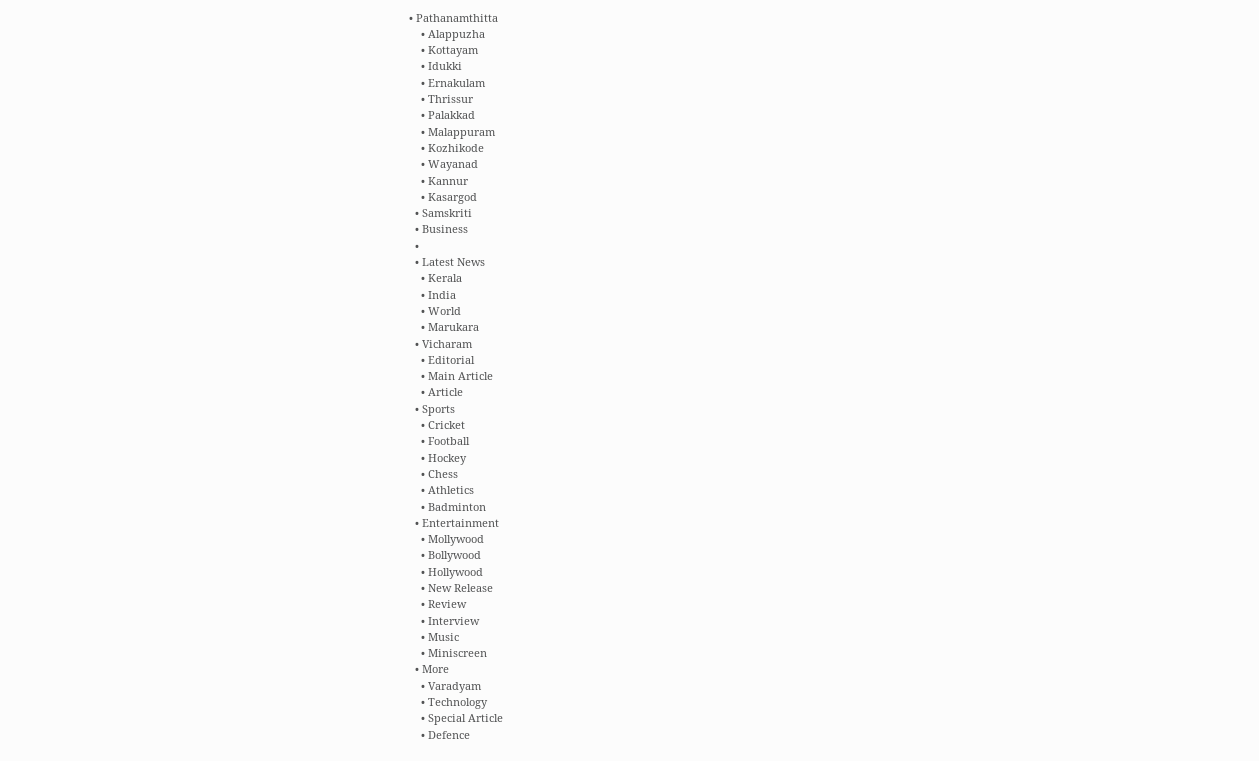• Pathanamthitta
    • Alappuzha
    • Kottayam
    • Idukki
    • Ernakulam
    • Thrissur
    • Palakkad
    • Malappuram
    • Kozhikode
    • Wayanad
    • Kannur
    • Kasargod
  • Samskriti
  • Business
  •
  • Latest News
    • Kerala
    • India
    • World
    • Marukara
  • Vicharam
    • Editorial
    • Main Article
    • Article
  • Sports
    • Cricket
    • Football
    • Hockey
    • Chess
    • Athletics
    • Badminton
  • Entertainment
    • Mollywood
    • Bollywood
    • Hollywood
    • New Release
    • Review
    • Interview
    • Music
    • Miniscreen
  • More
    • Varadyam
    • Technology
    • Special Article
    • Defence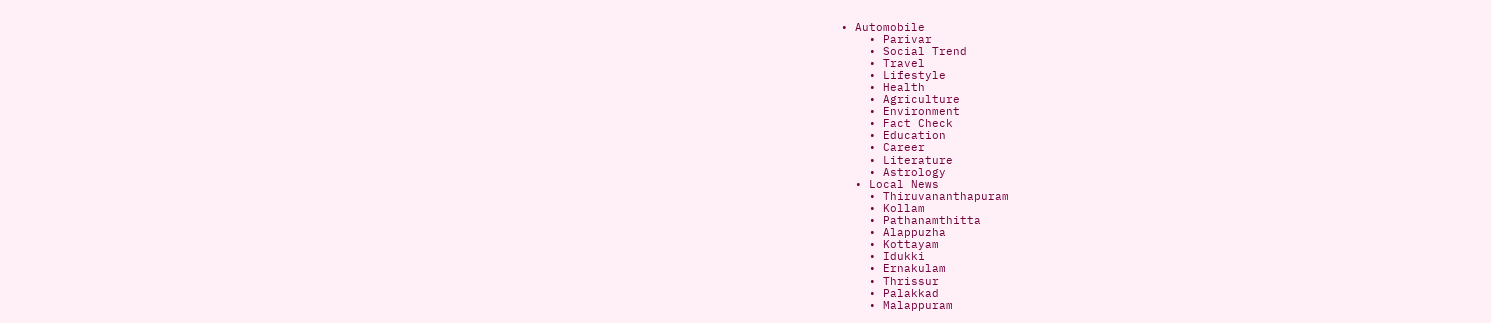• Automobile
    • Parivar
    • Social Trend
    • Travel
    • Lifestyle
    • Health
    • Agriculture
    • Environment
    • Fact Check
    • Education
    • Career
    • Literature
    • Astrology
  • Local News
    • Thiruvananthapuram
    • Kollam
    • Pathanamthitta
    • Alappuzha
    • Kottayam
    • Idukki
    • Ernakulam
    • Thrissur
    • Palakkad
    • Malappuram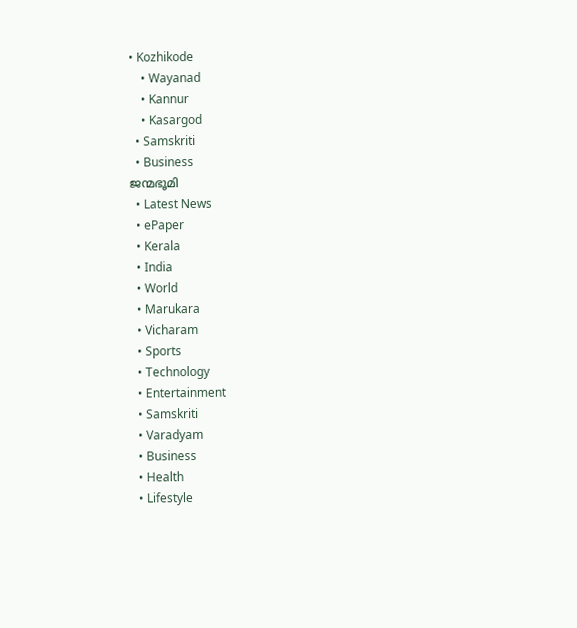• Kozhikode
    • Wayanad
    • Kannur
    • Kasargod
  • Samskriti
  • Business
ജന്മഭൂമി
  • Latest News
  • ePaper
  • Kerala
  • India
  • World
  • Marukara
  • Vicharam
  • Sports
  • Technology
  • Entertainment
  • Samskriti
  • Varadyam
  • Business
  • Health
  • Lifestyle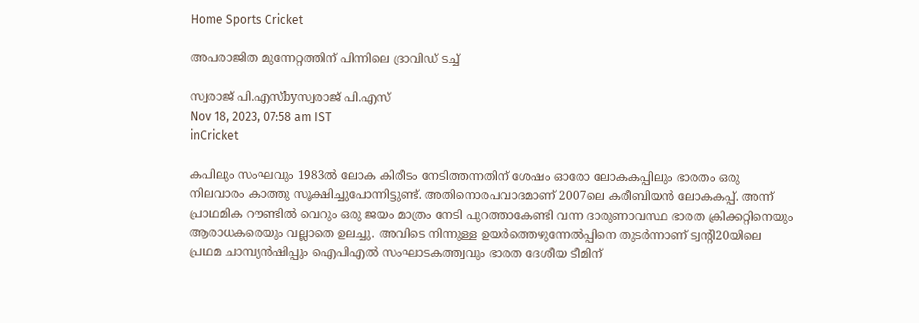Home Sports Cricket

അപരാജിത മുന്നേറ്റത്തിന് പിന്നിലെ ദ്രാവിഡ് ടച്ച്

സ്വരാജ് പി.എസ്byസ്വരാജ് പി.എസ്
Nov 18, 2023, 07:58 am IST
inCricket

കപിലും സംഘവും 1983ല്‍ ലോക കിരീടം നേടിത്തന്നതിന് ശേഷം ഓരോ ലോകകപ്പിലും ഭാരതം ഒരു നിലവാരം കാത്തു സൂക്ഷിച്ചുപോന്നിട്ടുണ്ട്. അതിനൊരപവാദമാണ് 2007ലെ കരീബിയന്‍ ലോകകപ്പ്. അന്ന് പ്രാഥമിക റൗണ്ടില്‍ വെറും ഒരു ജയം മാത്രം നേടി പുറത്താകേണ്ടി വന്ന ദാരുണാവസ്ഥ ഭാരത ക്രിക്കറ്റിനെയും ആരാധകരെയും വല്ലാതെ ഉലച്ചു. അവിടെ നിന്നുള്ള ഉയര്‍ത്തെഴുന്നേല്‍പ്പിനെ തുടര്‍ന്നാണ് ട്വന്റി20യിലെ പ്രഥമ ചാമ്പ്യന്‍ഷിപ്പും ഐപിഎല്‍ സംഘാടകത്ത്വവും ഭാരത ദേശീയ ടീമിന്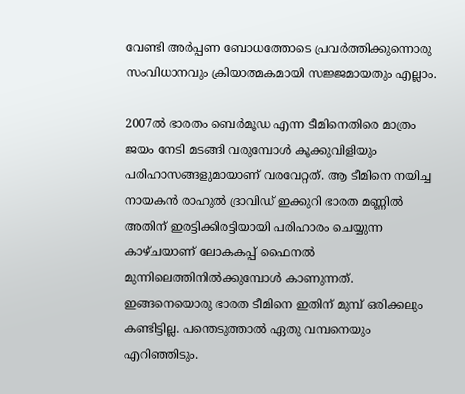വേണ്ടി അര്‍പ്പണ ബോധത്തോടെ പ്രവര്‍ത്തിക്കുന്നൊരു സംവിധാനവും ക്രിയാത്മകമായി സജ്ജമായതും എല്ലാം.

2007ല്‍ ഭാരതം ബെര്‍മൂഡ എന്ന ടീമിനെതിരെ മാത്രം ജയം നേടി മടങ്ങി വരുമ്പോള്‍ കൂക്കുവിളിയും പരിഹാസങ്ങളുമായാണ് വരവേറ്റത്. ആ ടീമിനെ നയിച്ച നായകന്‍ രാഹുല്‍ ദ്രാവിഡ് ഇക്കുറി ഭാരത മണ്ണില്‍ അതിന് ഇരട്ടിക്കിരട്ടിയായി പരിഹാരം ചെയ്യുന്ന കാഴ്ചയാണ് ലോകകപ്പ് ഫൈനല്‍ മുന്നിലെത്തിനില്‍ക്കുമ്പോള്‍ കാണുന്നത്. ഇങ്ങനെയൊരു ഭാരത ടീമിനെ ഇതിന് മുമ്പ് ഒരിക്കലും കണ്ടിട്ടില്ല. പന്തെടുത്താല്‍ ഏതു വമ്പനെയും എറിഞ്ഞിടും.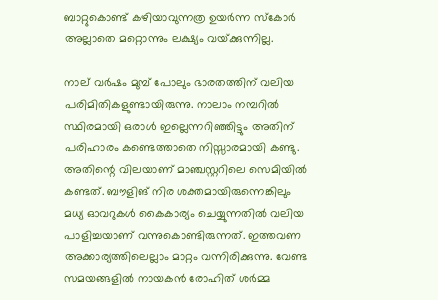ബാറ്റുകൊണ്ട് കഴിയാവുന്നത്ര ഉയര്‍ന്ന സ്‌കോര്‍ അല്ലാതെ മറ്റൊന്നും ലക്ഷ്യം വയ്‌ക്കുന്നില്ല.

നാല് വര്‍ഷം മുമ്പ് പോലും ഭാരതത്തിന് വലിയ പരിമിതികളുണ്ടായിരുന്നു. നാലാം നമ്പറില്‍ സ്ഥിരമായി ഒരാള്‍ ഇല്ലെന്നറിഞ്ഞിട്ടും അതിന് പരിഹാരം കണ്ടെത്താതെ നിസ്സാരമായി കണ്ടു. അതിന്റെ വിലയാണ് മാഞ്ചസ്റ്ററിലെ സെമിയില്‍ കണ്ടത്. ബൗളിങ് നിര ശക്തമായിരുന്നെങ്കിലും മധ്യ ഓവറുകള്‍ കൈകാര്യം ചെയ്യുന്നതില്‍ വലിയ പാളിച്ചയാണ് വന്നുകൊണ്ടിരുന്നത്. ഇത്തവണ അക്കാര്യത്തിലെല്ലാം മാറ്റം വന്നിരിക്കുന്നു. വേണ്ട സമയങ്ങളില്‍ നായകന്‍ രോഹിത് ശര്‍മ്മ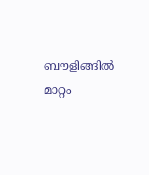ബൗളിങ്ങില്‍ മാറ്റം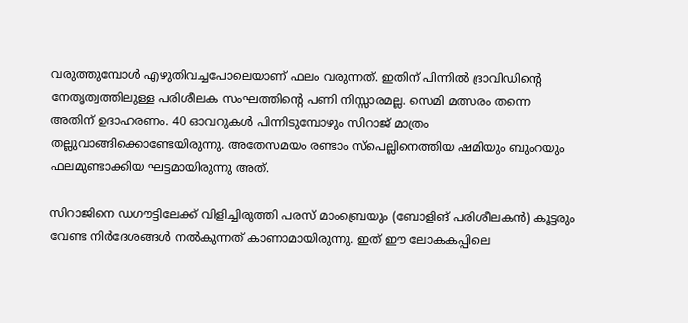വരുത്തുമ്പോള്‍ എഴുതിവച്ചപോലെയാണ് ഫലം വരുന്നത്. ഇതിന് പിന്നില്‍ ദ്രാവിഡിന്റെ നേതൃത്വത്തിലുള്ള പരിശീലക സംഘത്തിന്റെ പണി നിസ്സാരമല്ല. സെമി മത്സരം തന്നെ അതിന് ഉദാഹരണം. 40 ഓവറുകള്‍ പിന്നിടുമ്പോഴും സിറാജ് മാത്രം തല്ലുവാങ്ങിക്കൊണ്ടേയിരുന്നു. അതേസമയം രണ്ടാം സ്പെല്ലിനെത്തിയ ഷമിയും ബുംറയും ഫലമുണ്ടാക്കിയ ഘട്ടമായിരുന്നു അത്.

സിറാജിനെ ഡഗൗട്ടിലേക്ക് വിളിച്ചിരുത്തി പരസ് മാംബ്രെയും (ബോളിങ് പരിശീലകന്‍) കൂട്ടരും വേണ്ട നിര്‍ദേശങ്ങള്‍ നല്‍കുന്നത് കാണാമായിരുന്നു. ഇത് ഈ ലോകകപ്പിലെ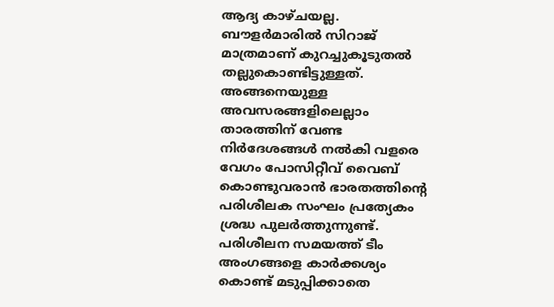ആദ്യ കാഴ്ചയല്ല. ബൗളര്‍മാരില്‍ സിറാജ് മാത്രമാണ് കുറച്ചുകൂടുതല്‍ തല്ലുകൊണ്ടിട്ടുള്ളത്. അങ്ങനെയുള്ള അവസരങ്ങളിലെല്ലാം താരത്തിന് വേണ്ട നിര്‍ദേശങ്ങള്‍ നല്‍കി വളരെ വേഗം പോസിറ്റീവ് വൈബ് കൊണ്ടുവരാന്‍ ഭാരതത്തിന്റെ പരിശീലക സംഘം പ്രത്യേകം ശ്രദ്ധ പുലര്‍ത്തുന്നുണ്ട്. പരിശീലന സമയത്ത് ടീം അംഗങ്ങളെ കാര്‍ക്കശ്യം കൊണ്ട് മടുപ്പിക്കാതെ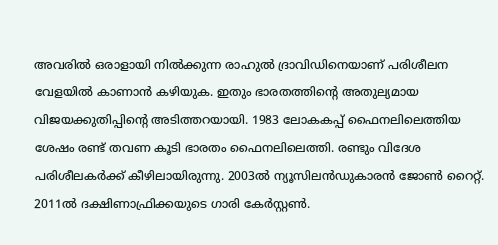അവരില്‍ ഒരാളായി നില്‍ക്കുന്ന രാഹുല്‍ ദ്രാവിഡിനെയാണ് പരിശീലന വേളയില്‍ കാണാന്‍ കഴിയുക. ഇതും ഭാരതത്തിന്റെ അതുല്യമായ വിജയക്കുതിപ്പിന്റെ അടിത്തറയായി. 1983 ലോകകപ്പ് ഫൈനലിലെത്തിയ ശേഷം രണ്ട് തവണ കൂടി ഭാരതം ഫൈനലിലെത്തി. രണ്ടും വിദേശ പരിശീലകര്‍ക്ക് കീഴിലായിരുന്നു. 2003ല്‍ ന്യൂസിലന്‍ഡുകാരന്‍ ജോണ്‍ റൈറ്റ്. 2011ല്‍ ദക്ഷിണാഫ്രിക്കയുടെ ഗാരി കേര്‍സ്റ്റണ്‍.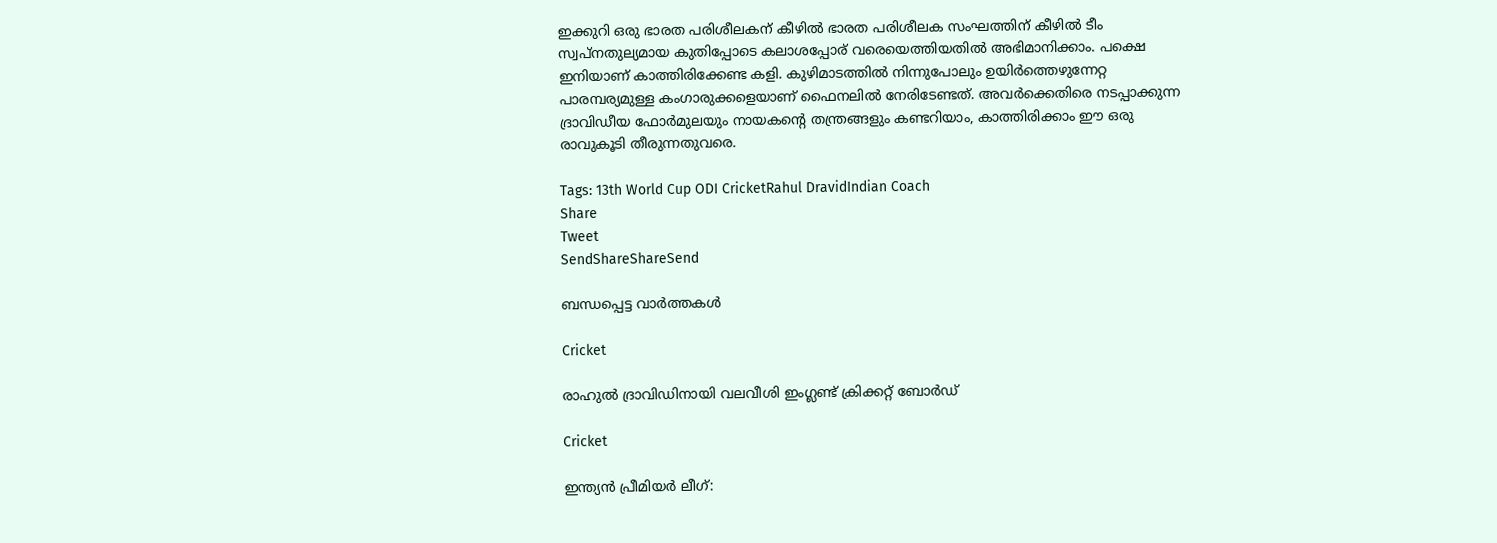ഇക്കുറി ഒരു ഭാരത പരിശീലകന് കീഴില്‍ ഭാരത പരിശീലക സംഘത്തിന് കീഴില്‍ ടീം സ്വപ്നതുല്യമായ കുതിപ്പോടെ കലാശപ്പോര് വരെയെത്തിയതില്‍ അഭിമാനിക്കാം. പക്ഷെ ഇനിയാണ് കാത്തിരിക്കേണ്ട കളി. കുഴിമാടത്തില്‍ നിന്നുപോലും ഉയിര്‍ത്തെഴുന്നേറ്റ പാരമ്പര്യമുള്ള കംഗാരുക്കളെയാണ് ഫൈനലില്‍ നേരിടേണ്ടത്. അവര്‍ക്കെതിരെ നടപ്പാക്കുന്ന ദ്രാവിഡീയ ഫോര്‍മുലയും നായകന്റെ തന്ത്രങ്ങളും കണ്ടറിയാം, കാത്തിരിക്കാം ഈ ഒരു രാവുകൂടി തീരുന്നതുവരെ.

Tags: 13th World Cup ODI CricketRahul DravidIndian Coach
Share
Tweet
SendShareShareSend

ബന്ധപ്പെട്ട വാര്‍ത്തകള്‍

Cricket

രാഹുൽ ദ്രാവിഡിനായി വലവീശി ഇംഗ്ലണ്ട് ക്രിക്കറ്റ് ബോർഡ്

Cricket

ഇന്ത്യന്‍ പ്രീമിയര്‍ ലീഗ്: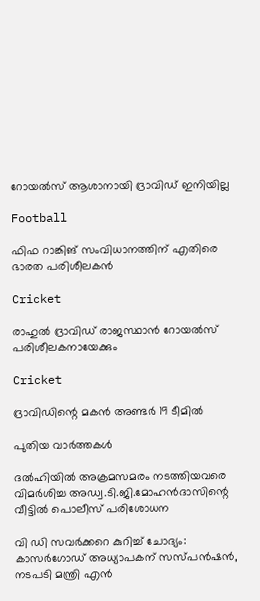റോയല്‍സ് ആശാനായി ദ്രാവിഡ് ഇനിയില്ല

Football

ഫിഫ റാങ്കിങ് സംവിധാനത്തിന് എതിരെ ഭാരത പരിശീലകന്‍

Cricket

രാഹുല്‍ ദ്രാവിഡ് രാജസ്ഥാന്‍ റോയല്‍സ് പരിശീലകനായേക്കും

Cricket

ദ്രാവിഡിന്റെ മകന്‍ അണ്ടര്‍ 19 ടീമില്‍

പുതിയ വാര്‍ത്തകള്‍

ദല്‍ഹിയില്‍ അക്രമസമരം നടത്തിയവരെ വിമര്‍ശിച്ച അഡ്വ.ടി.ജി.മോഹന്‍ദാസിന്റെ വീട്ടില്‍ പൊലീസ് പരിശോധന

വി ഡി സവര്‍ക്കറെ കുറിച്ച് ചോദ്യം: കാസര്‍ഗോഡ് അധ്യാപകന് സസ്പന്‍ഷന്‍, നടപടി മന്ത്രി എന്‍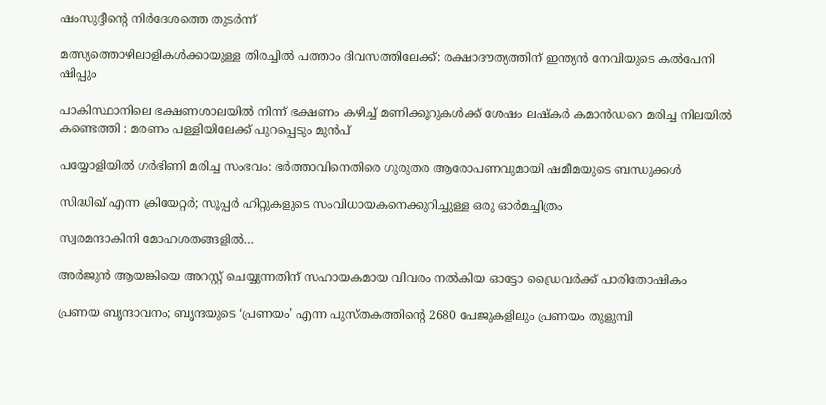ഷംസുദ്ദീന്റെ നിര്‍ദേശത്തെ തുടര്‍ന്ന്

മത്സ്യത്തൊഴിലാളികള്‍ക്കായുള്ള തിരച്ചില്‍ പത്താം ദിവസത്തിലേക്ക്: രക്ഷാദൗത്യത്തിന് ഇന്ത്യൻ നേവിയുടെ കല്‍പേനി ഷിപ്പും

പാകിസ്ഥാനിലെ ഭക്ഷണശാലയിൽ നിന്ന് ഭക്ഷണം കഴിച്ച് മണിക്കൂറുകൾക്ക് ശേഷം ലഷ്‌കർ കമാൻഡറെ മരിച്ച നിലയിൽ കണ്ടെത്തി : മരണം പള്ളിയിലേക്ക് പുറപ്പെടും മുൻപ്

പയ്യോളിയില്‍ ഗര്‍ഭിണി മരിച്ച സംഭവം: ഭര്‍ത്താവിനെതിരെ ഗുരുതര ആരോപണവുമായി ഷമീമയുടെ ബന്ധുക്കള്‍

സിദ്ധിഖ് എന്ന ക്രിയേറ്റര്‍; സൂപ്പര്‍ ഹിറ്റുകളുടെ സംവിധായകനെക്കുറിച്ചുള്ള ഒരു ഓര്‍മച്ചിത്രം

സ്വരമന്ദാകിനി മോഹശതങ്ങളില്‍…

അര്‍ജുന്‍ ആയങ്കിയെ അറസ്റ്റ് ചെയ്യുന്നതിന് സഹായകമായ വിവരം നല്‍കിയ ഓട്ടോ ഡ്രൈവര്‍ക്ക് പാരിതോഷികം

പ്രണയ ബൃന്ദാവനം; ബൃന്ദയുടെ ‘പ്രണയം’ എന്ന പുസ്തകത്തിന്റെ 2680 പേജുകളിലും പ്രണയം തുളുമ്പി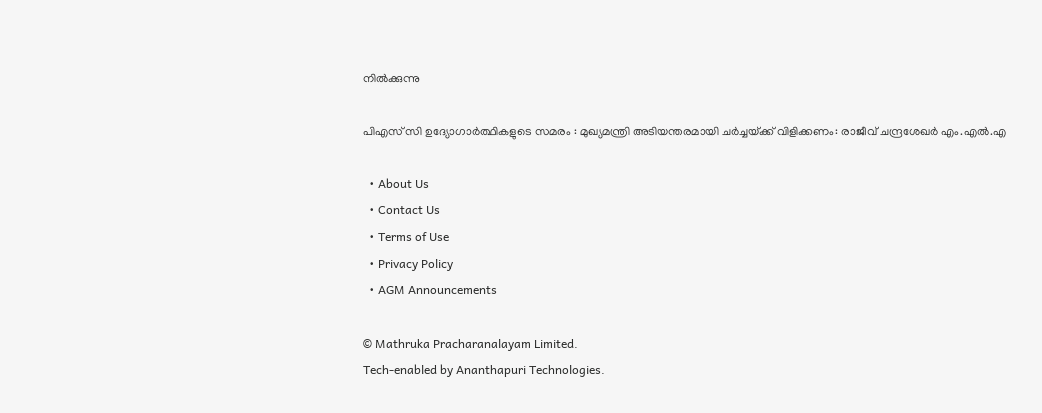നില്‍ക്കുന്നു

പിഎസ് സി ഉദ്യോഗാർത്ഥികളുടെ സമരം : മുഖ്യമന്ത്രി അടിയന്തരമായി ചർച്ചയ്‌ക്ക് വിളിക്കണം: രാജീവ് ചന്ദ്രശേഖർ എം.എൽ.എ

  • About Us
  • Contact Us
  • Terms of Use
  • Privacy Policy
  • AGM Announcements

© Mathruka Pracharanalayam Limited.
Tech-enabled by Ananthapuri Technologies.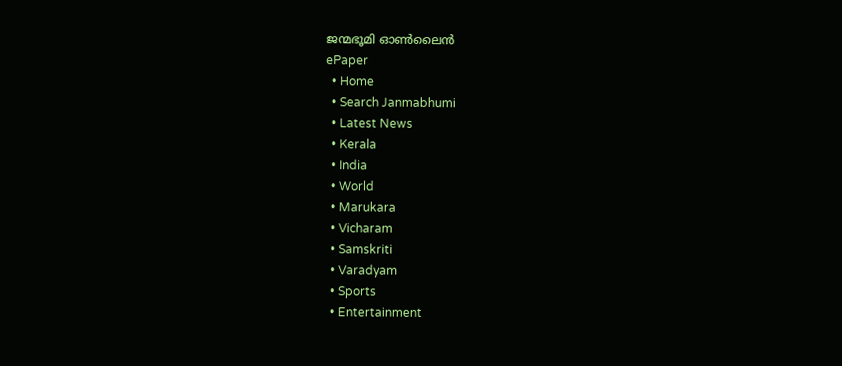ജന്മഭൂമി ഓണ്‍ലൈന്‍
ePaper
  • Home
  • Search Janmabhumi
  • Latest News
  • Kerala
  • India
  • World
  • Marukara
  • Vicharam
  • Samskriti
  • Varadyam
  • Sports
  • Entertainment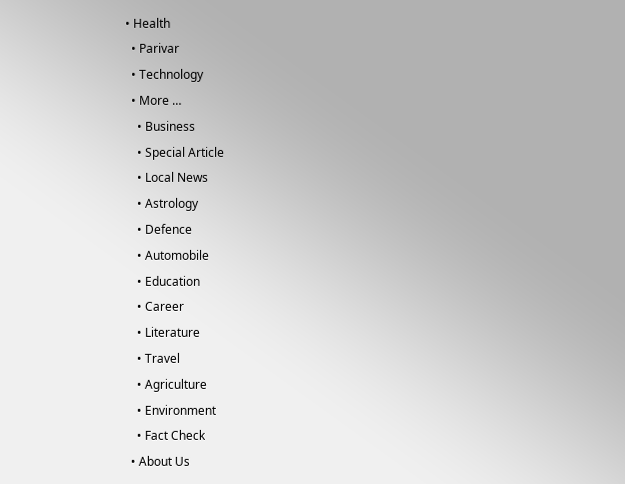• Health
  • Parivar
  • Technology
  • More …
    • Business
    • Special Article
    • Local News
    • Astrology
    • Defence
    • Automobile
    • Education
    • Career
    • Literature
    • Travel
    • Agriculture
    • Environment
    • Fact Check
  • About Us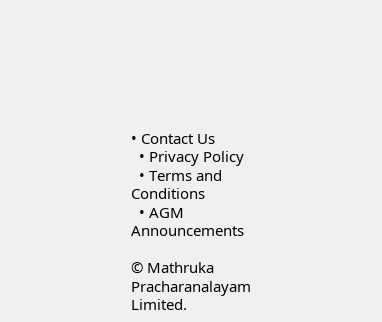• Contact Us
  • Privacy Policy
  • Terms and Conditions
  • AGM Announcements

© Mathruka Pracharanalayam Limited.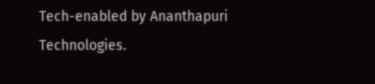Tech-enabled by Ananthapuri Technologies.